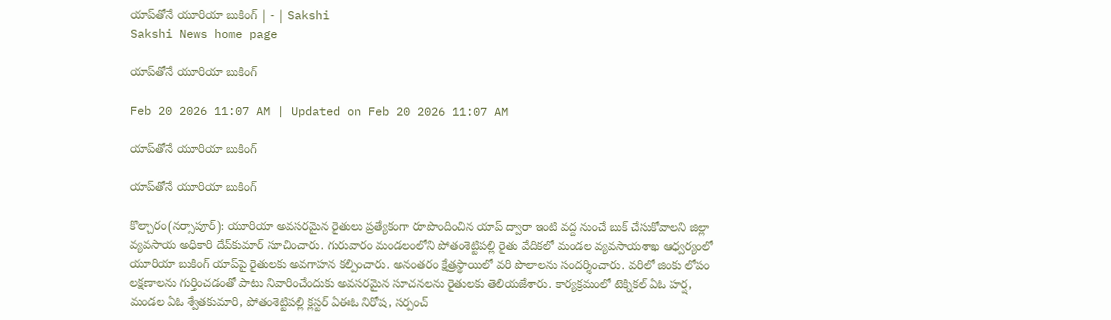యాప్‌తోనే యూరియా బుకింగ్‌ | - | Sakshi
Sakshi News home page

యాప్‌తోనే యూరియా బుకింగ్‌

Feb 20 2026 11:07 AM | Updated on Feb 20 2026 11:07 AM

యాప్‌తోనే యూరియా బుకింగ్‌

యాప్‌తోనే యూరియా బుకింగ్‌

కొల్చారం(నర్సాపూర్‌): యూరియా అవసరమైన రైతులు ప్రత్యేకంగా రూపొందించిన యాప్‌ ద్వారా ఇంటి వద్ద నుంచే బుక్‌ చేసుకోవాలని జిల్లా వ్యవసాయ అధికారి దేవ్‌కుమార్‌ సూచించారు. గురువారం మండలంలోని పోతంశెట్టిపల్లి రైతు వేదికలో మండల వ్యవసాయశాఖ ఆధ్వర్యంలో యూరియా బుకింగ్‌ యాప్‌పై రైతులకు అవగాహన కల్పించారు. అనంతరం క్షేత్రస్థాయిలో వరి పొలాలను సందర్శించారు. వరిలో జింకు లోపం లక్షణాలను గుర్తించడంతో పాటు నివారించేందుకు అవసరమైన సూచనలను రైతులకు తెలియజేశారు. కార్యక్రమంలో టెక్నికల్‌ ఏఓ హర్ష, మండల ఏఓ శ్వేతకుమారి, పోతంశెట్టిపల్లి క్లస్టర్‌ ఏఈఓ నిరోష, సర్పంచ్‌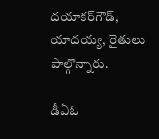దయాకర్‌గౌడ్‌, యాదయ్య, రైతులు పాల్గొన్నారు.

డీఏఓ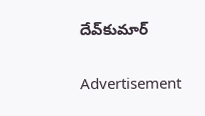దేవ్‌కుమార్‌

Advertisement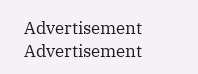Advertisement
Advertisement